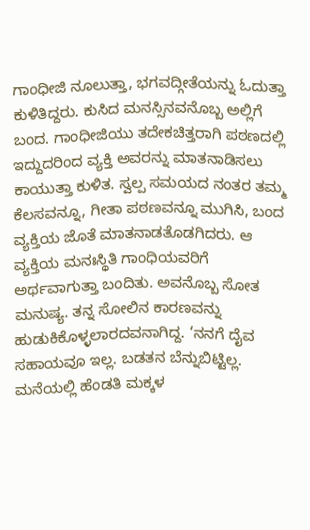ಗಾಂಧೀಜಿ ನೂಲುತ್ತಾ, ಭಗವದ್ಗೀತೆಯನ್ನು ಓದುತ್ತಾ ಕುಳಿತಿದ್ದರು. ಕುಸಿದ ಮನಸ್ಸಿನವನೊಬ್ಬ ಅಲ್ಲಿಗೆ ಬಂದ. ಗಾಂಧೀಜಿಯು ತದೇಕಚಿತ್ತರಾಗಿ ಪಠಣದಲ್ಲಿ ಇದ್ದುದರಿಂದ ವ್ಯಕ್ತಿ ಅವರನ್ನು ಮಾತನಾಡಿಸಲು ಕಾಯುತ್ತಾ ಕುಳಿತ. ಸ್ವಲ್ಪ ಸಮಯದ ನಂತರ ತಮ್ಮ ಕೆಲಸವನ್ನೂ, ಗೀತಾ ಪಠಣವನ್ನೂ ಮುಗಿಸಿ, ಬಂದ ವ್ಯಕ್ತಿಯ ಜೊತೆ ಮಾತನಾಡತೊಡಗಿದರು. ಆ ವ್ಯಕ್ತಿಯ ಮನಃಸ್ಥಿತಿ ಗಾಂಧಿಯವರಿಗೆ ಅರ್ಥವಾಗುತ್ತಾ ಬಂದಿತು. ಅವನೊಬ್ಬ ಸೋತ ಮನುಷ್ಯ. ತನ್ನ ಸೋಲಿನ ಕಾರಣವನ್ನು ಹುಡುಕಿಕೊಳ್ಳಲಾರದವನಾಗಿದ್ದ. ‘ನನಗೆ ದೈವ ಸಹಾಯವೂ ಇಲ್ಲ. ಬಡತನ ಬೆನ್ನುಬಿಟ್ಟಿಲ್ಲ. ಮನೆಯಲ್ಲಿ ಹೆಂಡತಿ ಮಕ್ಕಳ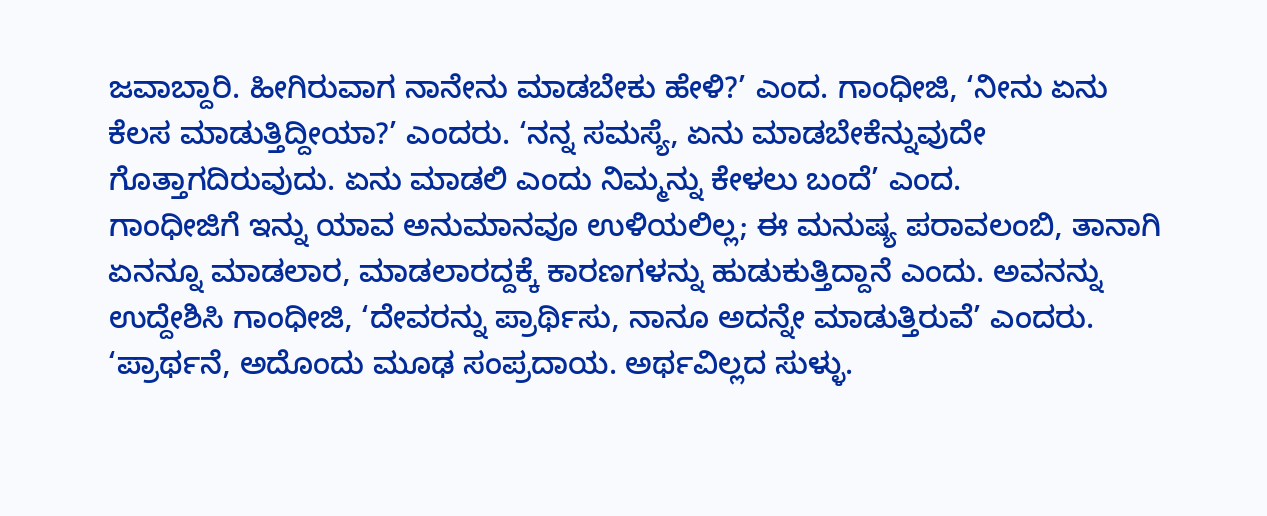ಜವಾಬ್ದಾರಿ. ಹೀಗಿರುವಾಗ ನಾನೇನು ಮಾಡಬೇಕು ಹೇಳಿ?’ ಎಂದ. ಗಾಂಧೀಜಿ, ‘ನೀನು ಏನು ಕೆಲಸ ಮಾಡುತ್ತಿದ್ದೀಯಾ?’ ಎಂದರು. ‘ನನ್ನ ಸಮಸ್ಯೆ, ಏನು ಮಾಡಬೇಕೆನ್ನುವುದೇ ಗೊತ್ತಾಗದಿರುವುದು. ಏನು ಮಾಡಲಿ ಎಂದು ನಿಮ್ಮನ್ನು ಕೇಳಲು ಬಂದೆ’ ಎಂದ.
ಗಾಂಧೀಜಿಗೆ ಇನ್ನು ಯಾವ ಅನುಮಾನವೂ ಉಳಿಯಲಿಲ್ಲ; ಈ ಮನುಷ್ಯ ಪರಾವಲಂಬಿ, ತಾನಾಗಿ ಏನನ್ನೂ ಮಾಡಲಾರ, ಮಾಡಲಾರದ್ದಕ್ಕೆ ಕಾರಣಗಳನ್ನು ಹುಡುಕುತ್ತಿದ್ದಾನೆ ಎಂದು. ಅವನನ್ನು ಉದ್ದೇಶಿಸಿ ಗಾಂಧೀಜಿ, ‘ದೇವರನ್ನು ಪ್ರಾರ್ಥಿಸು, ನಾನೂ ಅದನ್ನೇ ಮಾಡುತ್ತಿರುವೆ’ ಎಂದರು. ‘ಪ್ರಾರ್ಥನೆ, ಅದೊಂದು ಮೂಢ ಸಂಪ್ರದಾಯ. ಅರ್ಥವಿಲ್ಲದ ಸುಳ್ಳು.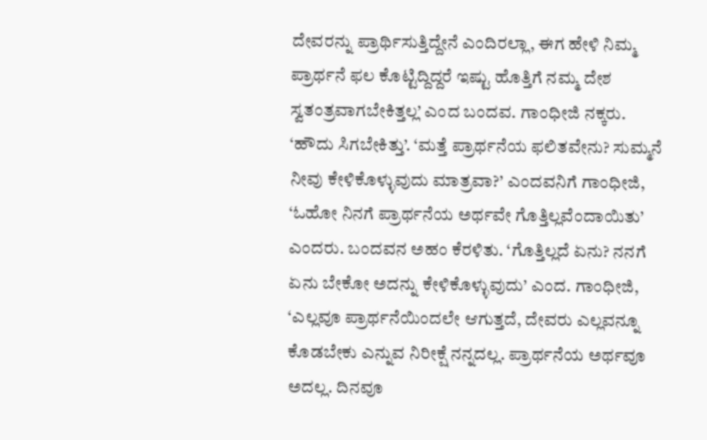ದೇವರನ್ನು ಪ್ರಾರ್ಥಿಸುತ್ತಿದ್ದೇನೆ ಎಂದಿರಲ್ಲಾ, ಈಗ ಹೇಳಿ ನಿಮ್ಮ ಪ್ರಾರ್ಥನೆ ಫಲ ಕೊಟ್ಟಿದ್ದಿದ್ದರೆ ಇಷ್ಟು ಹೊತ್ತಿಗೆ ನಮ್ಮ ದೇಶ ಸ್ವತಂತ್ರವಾಗಬೇಕಿತ್ತಲ್ಲ’ ಎಂದ ಬಂದವ. ಗಾಂಧೀಜಿ ನಕ್ಕರು. ‘ಹೌದು ಸಿಗಬೇಕಿತ್ತು’. ‘ಮತ್ತೆ ಪ್ರಾರ್ಥನೆಯ ಫಲಿತವೇನು? ಸುಮ್ಮನೆ ನೀವು ಕೇಳಿಕೊಳ್ಳುವುದು ಮಾತ್ರವಾ?’ ಎಂದವನಿಗೆ ಗಾಂಧೀಜಿ, ‘ಓಹೋ ನಿನಗೆ ಪ್ರಾರ್ಥನೆಯ ಅರ್ಥವೇ ಗೊತ್ತಿಲ್ಲವೆಂದಾಯಿತು’ ಎಂದರು. ಬಂದವನ ಅಹಂ ಕೆರಳಿತು. ‘ಗೊತ್ತಿಲ್ಲದೆ ಏನು? ನನಗೆ ಏನು ಬೇಕೋ ಅದನ್ನು ಕೇಳಿಕೊಳ್ಳುವುದು’ ಎಂದ. ಗಾಂಧೀಜಿ, ‘ಎಲ್ಲವೂ ಪ್ರಾರ್ಥನೆಯಿಂದಲೇ ಆಗುತ್ತದೆ, ದೇವರು ಎಲ್ಲವನ್ನೂ ಕೊಡಬೇಕು ಎನ್ನುವ ನಿರೀಕ್ಷೆ ನನ್ನದಲ್ಲ. ಪ್ರಾರ್ಥನೆಯ ಅರ್ಥವೂ ಅದಲ್ಲ. ದಿನವೂ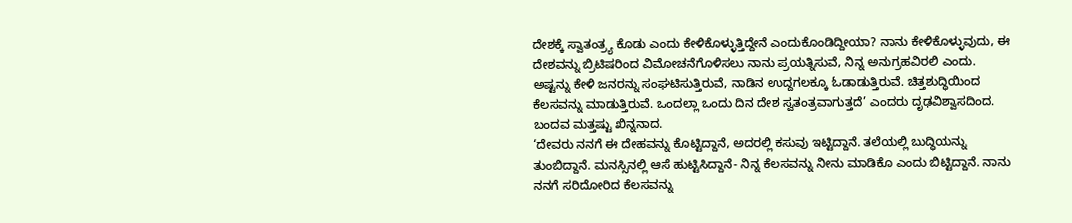ದೇಶಕ್ಕೆ ಸ್ವಾತಂತ್ರ್ಯ ಕೊಡು ಎಂದು ಕೇಳಿಕೊಳ್ಳುತ್ತಿದ್ದೇನೆ ಎಂದುಕೊಂಡಿದ್ದೀಯಾ? ನಾನು ಕೇಳಿಕೊಳ್ಳುವುದು, ಈ ದೇಶವನ್ನು ಬ್ರಿಟಿಷರಿಂದ ವಿಮೋಚನೆಗೊಳಿಸಲು ನಾನು ಪ್ರಯತ್ನಿಸುವೆ, ನಿನ್ನ ಅನುಗ್ರಹವಿರಲಿ ಎಂದು. ಅಷ್ಟನ್ನು ಕೇಳಿ ಜನರನ್ನು ಸಂಘಟಿಸುತ್ತಿರುವೆ, ನಾಡಿನ ಉದ್ದಗಲಕ್ಕೂ ಓಡಾಡುತ್ತಿರುವೆ. ಚಿತ್ತಶುದ್ಧಿಯಿಂದ ಕೆಲಸವನ್ನು ಮಾಡುತ್ತಿರುವೆ. ಒಂದಲ್ಲಾ ಒಂದು ದಿನ ದೇಶ ಸ್ವತಂತ್ರವಾಗುತ್ತದೆ’ ಎಂದರು ದೃಢವಿಶ್ವಾಸದಿಂದ. ಬಂದವ ಮತ್ತಷ್ಟು ಖಿನ್ನನಾದ.
‘ದೇವರು ನನಗೆ ಈ ದೇಹವನ್ನು ಕೊಟ್ಟಿದ್ದಾನೆ, ಅದರಲ್ಲಿ ಕಸುವು ಇಟ್ಟಿದ್ದಾನೆ. ತಲೆಯಲ್ಲಿ ಬುದ್ಧಿಯನ್ನು ತುಂಬಿದ್ದಾನೆ. ಮನಸ್ಸಿನಲ್ಲಿ ಆಸೆ ಹುಟ್ಟಿಸಿದ್ದಾನೆ- ನಿನ್ನ ಕೆಲಸವನ್ನು ನೀನು ಮಾಡಿಕೊ ಎಂದು ಬಿಟ್ಟಿದ್ದಾನೆ. ನಾನು ನನಗೆ ಸರಿದೋರಿದ ಕೆಲಸವನ್ನು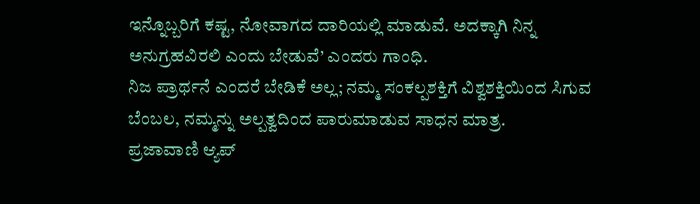ಇನ್ನೊಬ್ಬರಿಗೆ ಕಷ್ಟ, ನೋವಾಗದ ದಾರಿಯಲ್ಲಿ ಮಾಡುವೆ. ಅದಕ್ಕಾಗಿ ನಿನ್ನ ಅನುಗ್ರಹವಿರಲಿ ಎಂದು ಬೇಡುವೆ’ ಎಂದರು ಗಾಂಧಿ.
ನಿಜ ಪ್ರಾರ್ಥನೆ ಎಂದರೆ ಬೇಡಿಕೆ ಅಲ್ಲ; ನಮ್ಮ ಸಂಕಲ್ಪಶಕ್ತಿಗೆ ವಿಶ್ವಶಕ್ತಿಯಿಂದ ಸಿಗುವ ಬೆಂಬಲ, ನಮ್ಮನ್ನು ಅಲ್ಪತ್ವದಿಂದ ಪಾರುಮಾಡುವ ಸಾಧನ ಮಾತ್ರ.
ಪ್ರಜಾವಾಣಿ ಆ್ಯಪ್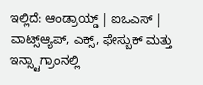ಇಲ್ಲಿದೆ: ಆಂಡ್ರಾಯ್ಡ್ | ಐಒಎಸ್ | ವಾಟ್ಸ್ಆ್ಯಪ್, ಎಕ್ಸ್, ಫೇಸ್ಬುಕ್ ಮತ್ತು ಇನ್ಸ್ಟಾಗ್ರಾಂನಲ್ಲಿ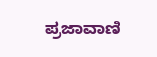ಪ್ರಜಾವಾಣಿ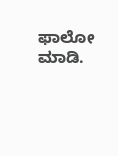ಫಾಲೋ ಮಾಡಿ.